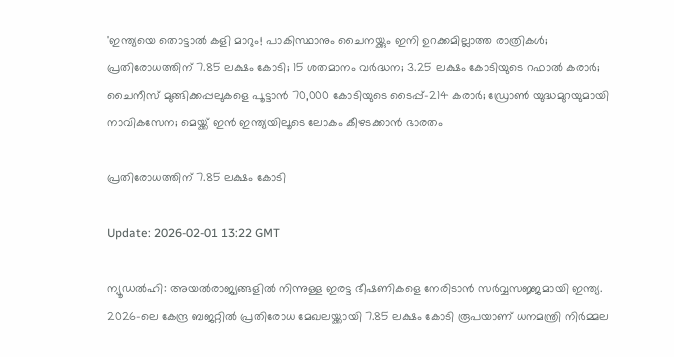'ഇന്ത്യയെ തൊട്ടാല്‍ കളി മാറും! പാകിസ്ഥാനും ചൈനയ്ക്കും ഇനി ഉറക്കമില്ലാത്ത രാത്രികള്‍; പ്രതിരോധത്തിന് 7.85 ലക്ഷം കോടി; 15 ശതമാനം വര്‍ദ്ധന; 3.25 ലക്ഷം കോടിയുടെ റഫാല്‍ കരാര്‍; ചൈനീസ് മുങ്ങിക്കപ്പലുകളെ പൂട്ടാന്‍ 70,000 കോടിയുടെ ടൈപ്പ്-214 കരാര്‍; ഡ്രോണ്‍ യുദ്ധമുറയുമായി നാവികസേന; മെയ്ക്ക് ഇന്‍ ഇന്ത്യയിലൂടെ ലോകം കീഴടക്കാന്‍ ഭാരതം

പ്രതിരോധത്തിന് 7.85 ലക്ഷം കോടി

Update: 2026-02-01 13:22 GMT

ന്യൂഡല്‍ഹി: അയല്‍രാജ്യങ്ങളില്‍ നിന്നുള്ള ഇരട്ട ഭീഷണികളെ നേരിടാന്‍ സര്‍വ്വസജ്ജമായി ഇന്ത്യ. 2026-ലെ കേന്ദ്ര ബജറ്റില്‍ പ്രതിരോധ മേഖലയ്ക്കായി 7.85 ലക്ഷം കോടി രൂപയാണ് ധനമന്ത്രി നിര്‍മ്മല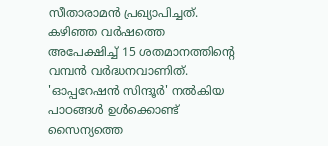സീതാരാമന്‍ പ്രഖ്യാപിച്ചത്. കഴിഞ്ഞ വര്‍ഷത്തെ അപേക്ഷിച്ച് 15 ശതമാനത്തിന്റെ വമ്പന്‍ വര്‍ദ്ധനവാണിത്. 'ഓപ്പറേഷന്‍ സിന്ദൂര്‍' നല്‍കിയ പാഠങ്ങള്‍ ഉള്‍ക്കൊണ്ട് സൈന്യത്തെ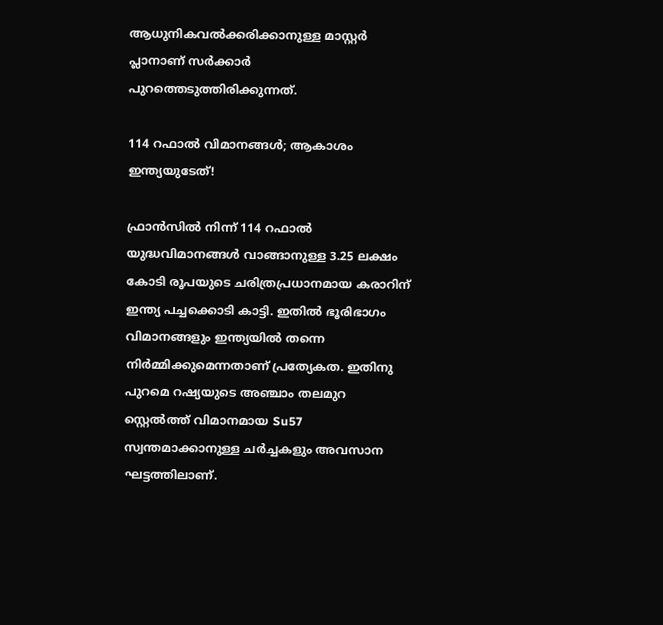ആധുനികവല്‍ക്കരിക്കാനുള്ള മാസ്റ്റര്‍ പ്ലാനാണ് സര്‍ക്കാര്‍ പുറത്തെടുത്തിരിക്കുന്നത്.

114 റഫാല്‍ വിമാനങ്ങള്‍; ആകാശം ഇന്ത്യയുടേത്!

ഫ്രാന്‍സില്‍ നിന്ന് 114 റഫാല്‍ യുദ്ധവിമാനങ്ങള്‍ വാങ്ങാനുള്ള 3.25 ലക്ഷം കോടി രൂപയുടെ ചരിത്രപ്രധാനമായ കരാറിന് ഇന്ത്യ പച്ചക്കൊടി കാട്ടി. ഇതില്‍ ഭൂരിഭാഗം വിമാനങ്ങളും ഇന്ത്യയില്‍ തന്നെ നിര്‍മ്മിക്കുമെന്നതാണ് പ്രത്യേകത. ഇതിനു പുറമെ റഷ്യയുടെ അഞ്ചാം തലമുറ സ്റ്റെല്‍ത്ത് വിമാനമായ Su57 സ്വന്തമാക്കാനുള്ള ചര്‍ച്ചകളും അവസാന ഘട്ടത്തിലാണ്.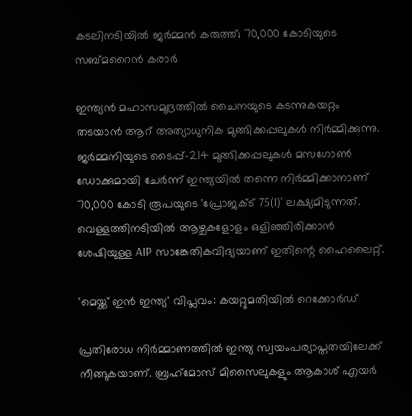കടലിനടിയില്‍ ജര്‍മ്മന്‍ കരുത്ത്; 70,000 കോടിയുടെ സബ്മറൈന്‍ കരാര്‍

ഇന്ത്യന്‍ മഹാസമുദ്രത്തില്‍ ചൈനയുടെ കടന്നുകയറ്റം തടയാന്‍ ആറ് അത്യാധുനിക മുങ്ങിക്കപ്പലുകള്‍ നിര്‍മ്മിക്കുന്നു. ജര്‍മ്മനിയുടെ ടൈപ്പ്-214 മുങ്ങിക്കപ്പലുകള്‍ മസഗോണ്‍ ഡോക്കുമായി ചേര്‍ന്ന് ഇന്ത്യയില്‍ തന്നെ നിര്‍മ്മിക്കാനാണ് 70,000 കോടി രൂപയുടെ 'പ്രോജക്ട് 75(I)' ലക്ഷ്യമിടുന്നത്. വെള്ളത്തിനടിയില്‍ ആഴ്ചകളോളം ഒളിഞ്ഞിരിക്കാന്‍ ശേഷിയുള്ള AIP സാങ്കേതികവിദ്യയാണ് ഇതിന്റെ ഹൈലൈറ്റ്.

'മെയ്ക്ക് ഇന്‍ ഇന്ത്യ' വിപ്ലവം: കയറ്റുമതിയില്‍ റെക്കോര്‍ഡ്

പ്രതിരോധ നിര്‍മ്മാണത്തില്‍ ഇന്ത്യ സ്വയംപര്യാപ്തതയിലേക്ക് നീങ്ങുകയാണ്. ബ്രഹ്‌മോസ് മിസൈലുകളും ആകാശ് എയര്‍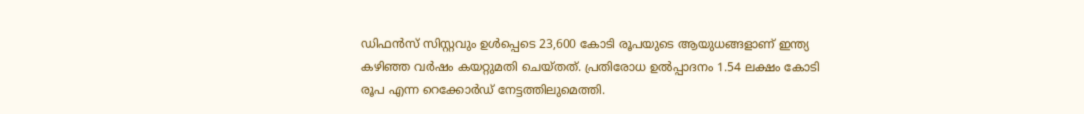ഡിഫന്‍സ് സിസ്റ്റവും ഉള്‍പ്പെടെ 23,600 കോടി രൂപയുടെ ആയുധങ്ങളാണ് ഇന്ത്യ കഴിഞ്ഞ വര്‍ഷം കയറ്റുമതി ചെയ്തത്. പ്രതിരോധ ഉല്‍പ്പാദനം 1.54 ലക്ഷം കോടി രൂപ എന്ന റെക്കോര്‍ഡ് നേട്ടത്തിലുമെത്തി.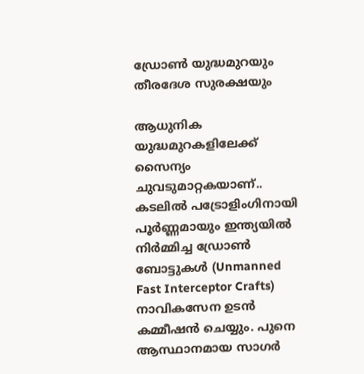ഡ്രോണ്‍ യുദ്ധമുറയും തീരദേശ സുരക്ഷയും

ആധുനിക യുദ്ധമുറകളിലേക്ക് സൈന്യം ചുവടുമാറ്റകയാണ്.. കടലില്‍ പട്രോളിംഗിനായി പൂര്‍ണ്ണമായും ഇന്ത്യയില്‍ നിര്‍മ്മിച്ച ഡ്രോണ്‍ ബോട്ടുകള്‍ (Unmanned Fast Interceptor Crafts) നാവികസേന ഉടന്‍ കമ്മീഷന്‍ ചെയ്യും. പുനെ ആസ്ഥാനമായ സാഗര്‍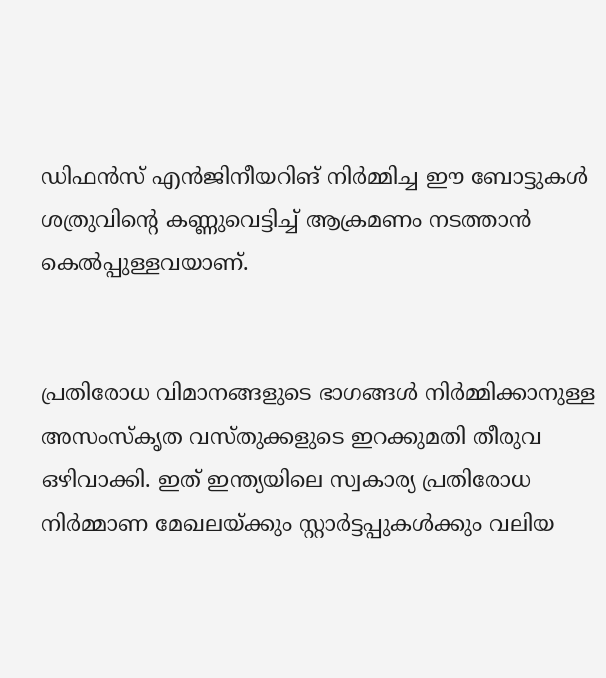ഡിഫന്‍സ് എന്‍ജിനീയറിങ് നിര്‍മ്മിച്ച ഈ ബോട്ടുകള്‍ ശത്രുവിന്റെ കണ്ണുവെട്ടിച്ച് ആക്രമണം നടത്താന്‍ കെല്‍പ്പുള്ളവയാണ്.


പ്രതിരോധ വിമാനങ്ങളുടെ ഭാഗങ്ങള്‍ നിര്‍മ്മിക്കാനുള്ള അസംസ്‌കൃത വസ്തുക്കളുടെ ഇറക്കുമതി തീരുവ ഒഴിവാക്കി. ഇത് ഇന്ത്യയിലെ സ്വകാര്യ പ്രതിരോധ നിര്‍മ്മാണ മേഖലയ്ക്കും സ്റ്റാര്‍ട്ടപ്പുകള്‍ക്കും വലിയ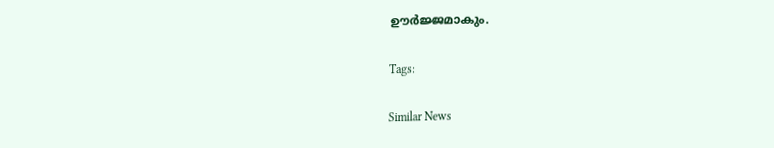ഊര്‍ജ്ജമാകും.

Tags:

Similar News